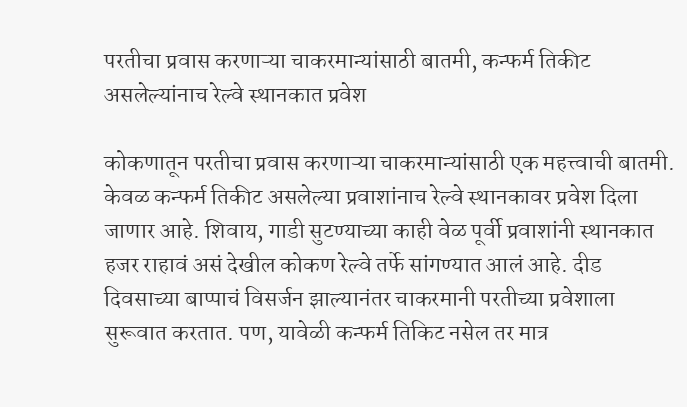परतीचा प्रवास करणाऱ्या चाकरमान्यांसाठी बातमी, कन्फर्म तिकीट असलेल्यांनाच रेल्वे स्थानकात प्रवेश

कोकणातून परतीचा प्रवास करणाऱ्या चाकरमान्यांसाठी एक महत्त्वाची बातमी. केवळ कन्फर्म तिकीट असलेल्या प्रवाशांनाच रेल्वे स्थानकावर प्रवेश दिला जाणार आहे. शिवाय, गाडी सुटण्याच्या काही वेळ पूर्वी प्रवाशांनी स्थानकात हजर राहावं असं देखील कोकण रेल्वे तर्फे सांगण्यात आलं आहे. दीड दिवसाच्या बाप्पाचं विसर्जन झाल्यानंतर चाकरमानी परतीच्या प्रवेशाला सुरूवात करतात. पण, यावेळी कन्फर्म तिकिट नसेल तर मात्र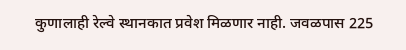कुणालाही रेल्वे स्थानकात प्रवेश मिळणार नाही. जवळपास 225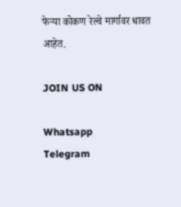फेऱ्या कोकण रेल्वे मार्गावर धावत आहेत.

JOIN US ON

Whatsapp
Telegram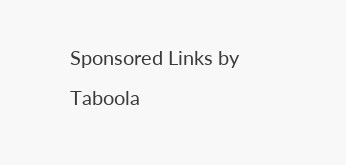Sponsored Links by Taboola